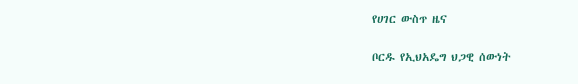የሀገር ውስጥ ዜና

ቦርዱ የኢህአዴግ ህጋዊ ሰውነት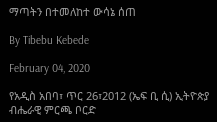ማጣትን በተመለከተ ውሳኔ ሰጠ

By Tibebu Kebede

February 04, 2020

የአዲስ አበባ፣ ጥር 26፣2012 (ኤፍ ቢ ሲ) ኢትዮጵያ ብሔራዊ ምርጫ ቦርድ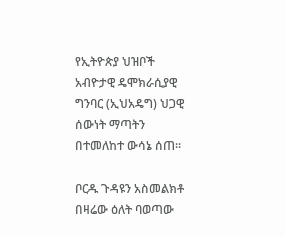የኢትዮጵያ ህዝቦች አብዮታዊ ዴሞክራሲያዊ ግንባር (ኢህአዴግ) ህጋዊ ሰውነት ማጣትን በተመለከተ ውሳኔ ሰጠ።

ቦርዱ ጉዳዩን አስመልክቶ በዛሬው ዕለት ባወጣው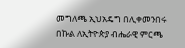መግለጫ ኢህአዴግ በሊቀመንበሩ በኩል ለኢትዮጵያ ብሔራዊ ምርጫ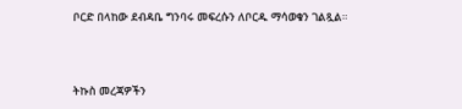ቦርድ በላከው ደብዳቤ ግንባሩ መፍረሱን ለቦርዱ ማሳወቁን ገልጿል።



ትኩስ መረጃዎችን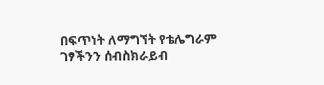በፍጥነት ለማግኘት የቴሌግራም ገፃችንን ሰብስክራይብ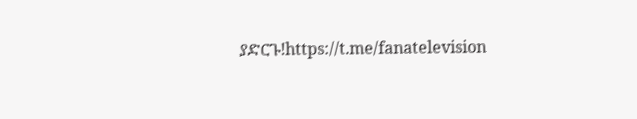ያድርጉ!https://t.me/fanatelevision